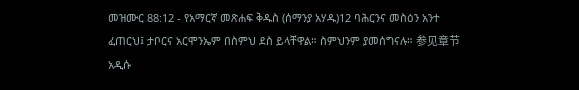መዝሙር 88:12 - የአማርኛ መጽሐፍ ቅዱስ (ሰማንያ አሃዱ)12 ባሕርንና መስዕን አንተ ፈጠርህ፤ ታቦርና አርሞንኤም በስምህ ደስ ይላቸዋል። ስምህንም ያመሰግናሉ። 参见章节አዲሱ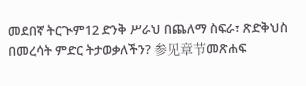መደበኛ ትርጒም12 ድንቅ ሥራህ በጨለማ ስፍራ፣ ጽድቅህስ በመረሳት ምድር ትታወቃለችን? 参见章节መጽሐፍ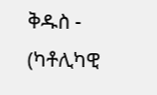ቅዱስ - (ካቶሊካዊ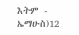እትም - ኤማሁስ)12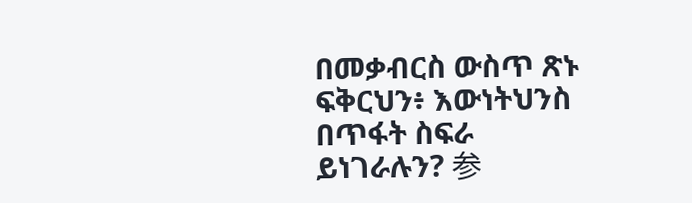በመቃብርስ ውስጥ ጽኑ ፍቅርህን፥ እውነትህንስ በጥፋት ስፍራ ይነገራሉን? 参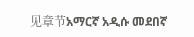见章节አማርኛ አዲሱ መደበኛ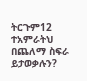ትርጉም12 ተአምራትህ በጨለማ ስፍራ ይታወቃሉን?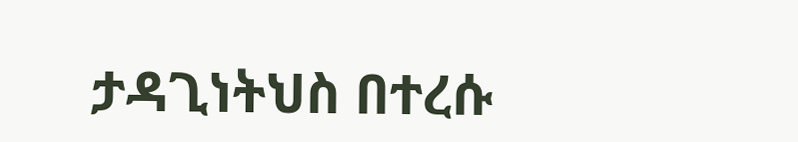ታዳጊነትህስ በተረሱ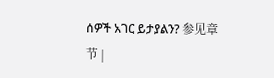ሰዎች አገር ይታያልን? 参见章节 |